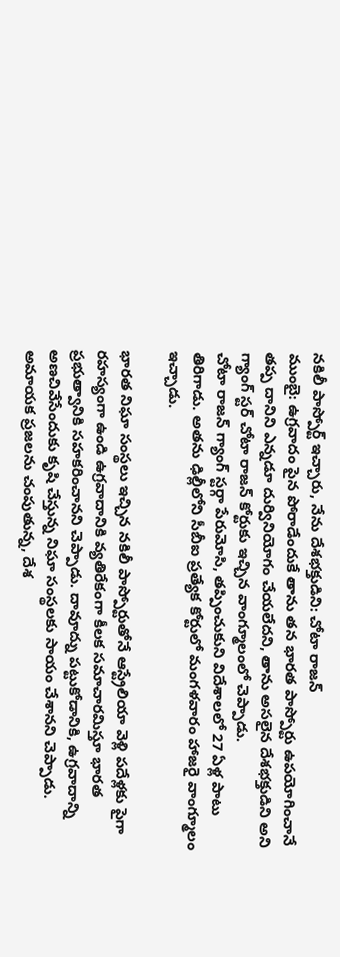నకిలీ పాస్పోర్ట్ ఇచ్చారు, నేను దేశభక్తుడిని: చోటా రాజన్
ముంబై: ఉగ్రవాదం పైన పోరాడేందుకే తాను తన భారత పాస్పోర్టు ఉపయోగించానే తప్ప దానిని ఎన్నడూ దుర్వినియోగం చేయలేదని, తాను అసలైన దేశభక్తుడిని అని గ్యాంగ్ స్టర్ చోటా రాజన్ కోర్టుకు ఇచ్చిన వాంగ్మూలంలో చెప్పాడు.
చోటా రాజన్ గ్యాంగ్ స్టర్గా పేరుమోసి, తప్పించుకుని విదేశాలలో 27 ఏళ్ల పాటు తిరిగాడు. అతను ఢిల్లీలోని సీబీఐ ప్రత్యేక కోర్టులో మంగళవారం హాజరై వాంగ్మూలం ఇచ్చాడు.

భారత నిఘా సంస్థలు ఇచ్చిన నకిలీ పాస్పోర్టుతోనే ఆస్ట్రేలియా వెళ్లి పదేళ్లకు పైగా రహస్యంగా ఉండి ఉగ్రవాదానికి వ్యతిరేకంగా కీలక సమాచారమిస్తూ భారత ప్రభుత్వానికి సహకరించానని చెప్పాడు. దావూద్ను పట్టుకోడానికి, ఉగ్రవాదాన్ని అణచివేసేందుకు కృషి చేస్తున్న నిఘా సంస్థలకు సాయం చేశానని చెప్పాడు.
అమాయక ప్రజలను చంపుతున్న, దేశ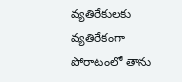వ్యతిరేకులకు వ్యతిరేకంగా పోరాటంలో తాను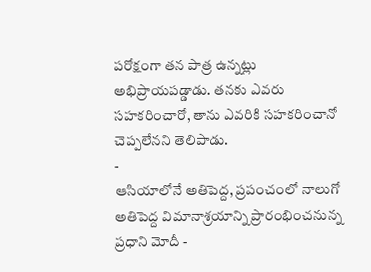పరోక్షంగా తన పాత్ర ఉన్నట్లు అభిప్రాయపడ్డాడు. తనకు ఎవరు సహకరించారో, తాను ఎవరికి సహకరించానో చెప్పలేనని తెలిపాడు.
-
ఆసియాలోనే అతిపెద్ద, ప్రపంచంలో నాలుగో అతిపెద్ద విమానాశ్రయాన్ని ప్రారంభించనున్న ప్రధాని మోదీ -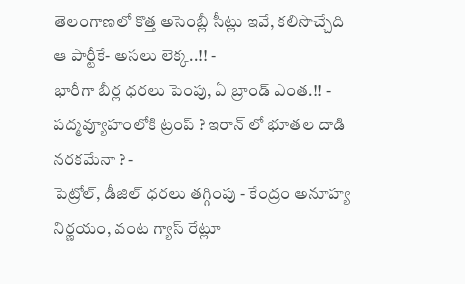తెలంగాణలో కొత్త అసెంబ్లీ సీట్లు ఇవే, కలిసొచ్చేది ఆ పార్టీకే- అసలు లెక్క..!! -
భారీగా బీర్ల ధరలు పెంపు, ఏ బ్రాండ్ ఎంత.!! -
పద్మవ్యూహంలోకి ట్రంప్ ? ఇరాన్ లో భూతల దాడి నరకమేనా ? -
పెట్రోల్, డీజిల్ ధరలు తగ్గింపు - కేంద్రం అనూహ్య నిర్ణయం, వంట గ్యాస్ రేట్లూ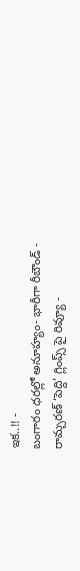ఇక..!! -
బంగారం ధరల్లో అనూహ్యం- భారీగా రీబౌండ్ -
రామ్చరణ్ ‘పెద్ది’ గ్లింప్స్ పై రివ్యూ -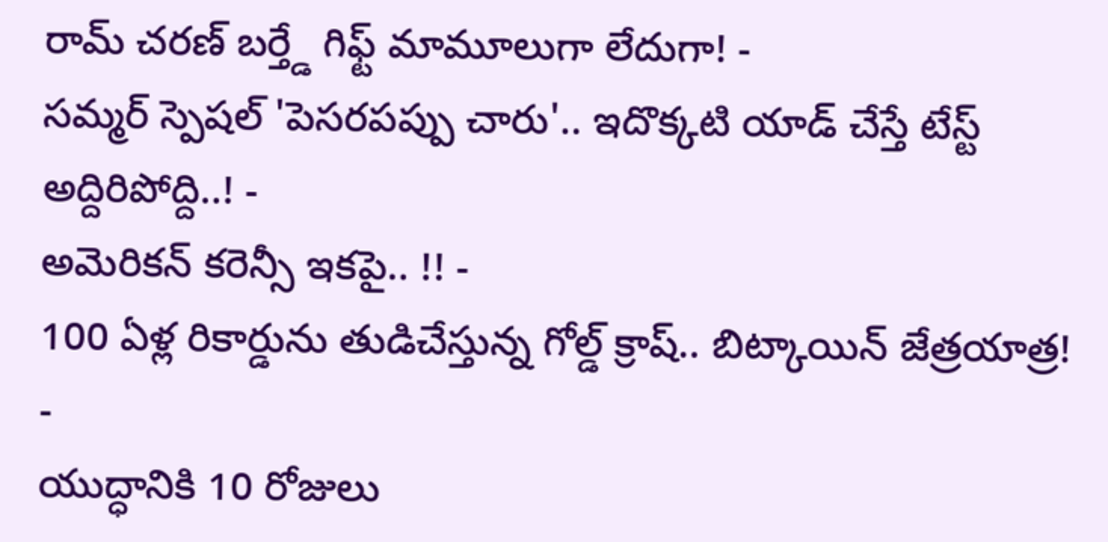రామ్ చరణ్ బర్త్డే గిఫ్ట్ మామూలుగా లేదుగా! -
సమ్మర్ స్పెషల్ 'పెసరపప్పు చారు'.. ఇదొక్కటి యాడ్ చేస్తే టేస్ట్ అద్దిరిపోద్ది..! -
అమెరికన్ కరెన్సీ ఇకపై.. !! -
100 ఏళ్ల రికార్డును తుడిచేస్తున్న గోల్డ్ క్రాష్.. బిట్కాయిన్ జేత్రయాత్ర! -
యుద్ధానికి 10 రోజులు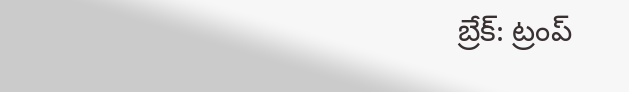బ్రేక్: ట్రంప్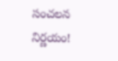సంచలన నిర్ణయం!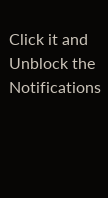Click it and Unblock the Notifications